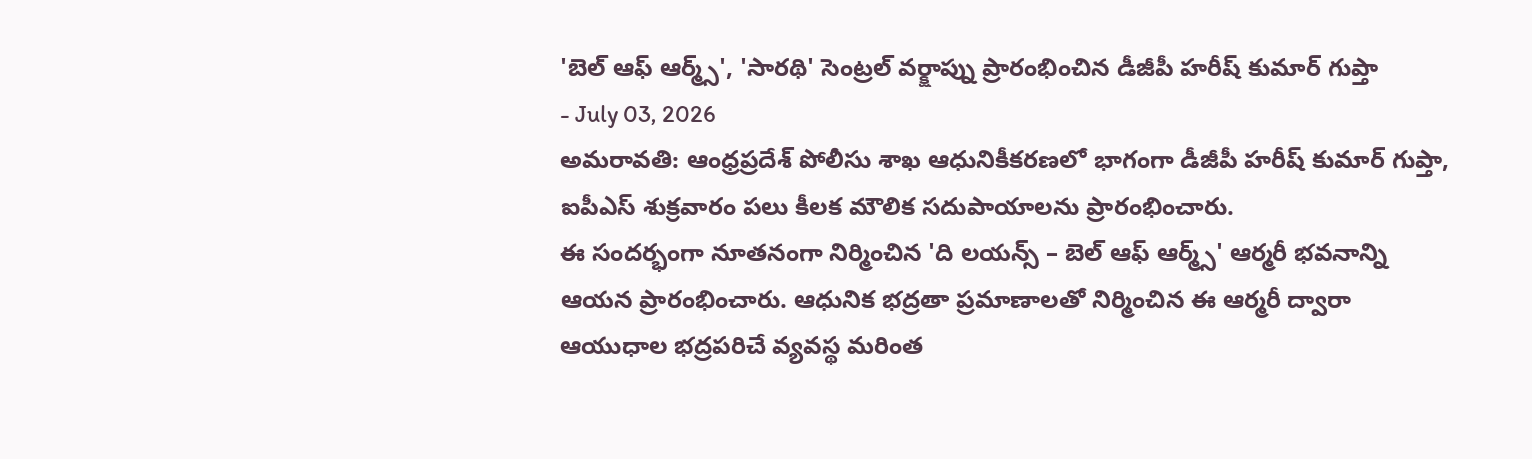'బెల్ ఆఫ్ ఆర్మ్స్', 'సారథి' సెంట్రల్ వర్క్షాప్ను ప్రారంభించిన డీజీపీ హరీష్ కుమార్ గుప్తా
- July 03, 2026
అమరావతి: ఆంధ్రప్రదేశ్ పోలీసు శాఖ ఆధునికీకరణలో భాగంగా డీజీపీ హరీష్ కుమార్ గుప్తా, ఐపీఎస్ శుక్రవారం పలు కీలక మౌలిక సదుపాయాలను ప్రారంభించారు.
ఈ సందర్భంగా నూతనంగా నిర్మించిన 'ది లయన్స్ – బెల్ ఆఫ్ ఆర్మ్స్' ఆర్మరీ భవనాన్ని ఆయన ప్రారంభించారు. ఆధునిక భద్రతా ప్రమాణాలతో నిర్మించిన ఈ ఆర్మరీ ద్వారా ఆయుధాల భద్రపరిచే వ్యవస్థ మరింత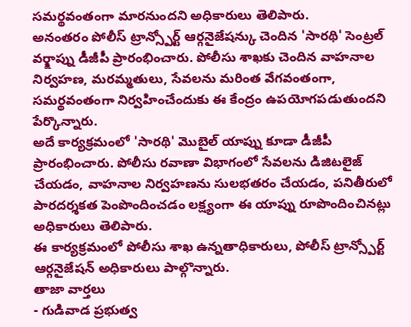సమర్థవంతంగా మారనుందని అధికారులు తెలిపారు.
అనంతరం పోలీస్ ట్రాన్స్పోర్ట్ ఆర్గనైజేషన్కు చెందిన 'సారథి' సెంట్రల్ వర్క్షాప్ను డీజీపీ ప్రారంభించారు. పోలీసు శాఖకు చెందిన వాహనాల నిర్వహణ, మరమ్మతులు, సేవలను మరింత వేగవంతంగా, సమర్థవంతంగా నిర్వహించేందుకు ఈ కేంద్రం ఉపయోగపడుతుందని పేర్కొన్నారు.
అదే కార్యక్రమంలో 'సారథి' మొబైల్ యాప్ను కూడా డీజీపీ ప్రారంభించారు. పోలీసు రవాణా విభాగంలో సేవలను డిజిటలైజ్ చేయడం, వాహనాల నిర్వహణను సులభతరం చేయడం, పనితీరులో పారదర్శకత పెంపొందించడం లక్ష్యంగా ఈ యాప్ను రూపొందించినట్లు అధికారులు తెలిపారు.
ఈ కార్యక్రమంలో పోలీసు శాఖ ఉన్నతాధికారులు, పోలీస్ ట్రాన్స్పోర్ట్ ఆర్గనైజేషన్ అధికారులు పాల్గొన్నారు.
తాజా వార్తలు
- గుడివాడ ప్రభుత్వ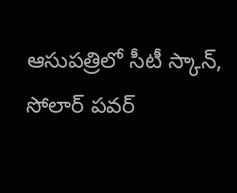ఆసుపత్రిలో సీటీ స్కాన్, సోలార్ పవర్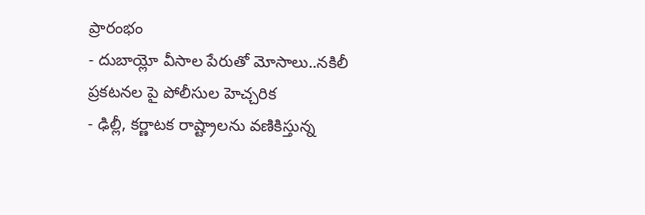ప్రారంభం
- దుబాయ్లో వీసాల పేరుతో మోసాలు..నకిలీ ప్రకటనల పై పోలీసుల హెచ్చరిక
- ఢిల్లీ, కర్ణాటక రాష్ట్రాలను వణికిస్తున్న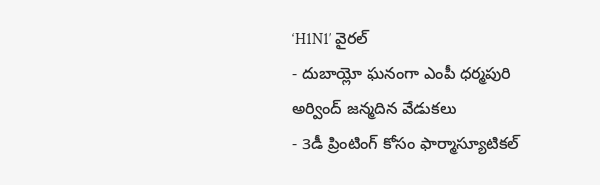‘H1N1′ వైరల్
- దుబాయ్లో ఘనంగా ఎంపీ ధర్మపురి అర్వింద్ జన్మదిన వేడుకలు
- 3డీ ప్రింటింగ్ కోసం ఫార్మాస్యూటికల్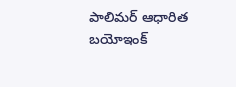పాలిమర్ ఆధారిత బయోఇంక్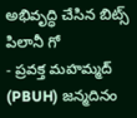అభివృద్ధి చేసిన బిట్స్ పిలానీ గో
- ప్రవక్త మహమ్మద్ (PBUH) జన్మదినం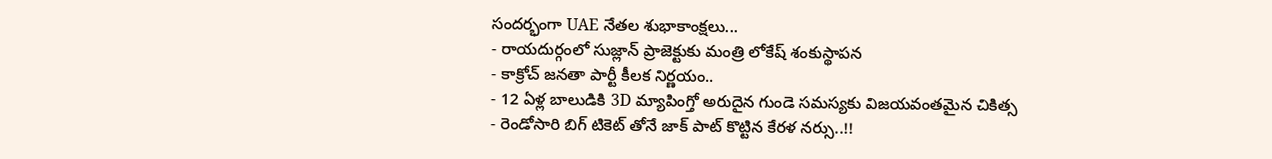సందర్భంగా UAE నేతల శుభాకాంక్షలు...
- రాయదుర్గంలో సుజ్లాన్ ప్రాజెక్టుకు మంత్రి లోకేష్ శంకుస్థాపన
- కాక్రోచ్ జనతా పార్టీ కీలక నిర్ణయం..
- 12 ఏళ్ల బాలుడికి 3D మ్యాపింగ్తో అరుదైన గుండె సమస్యకు విజయవంతమైన చికిత్స
- రెండోసారి బిగ్ టికెట్ తోనే జాక్ పాట్ కొట్టిన కేరళ నర్సు..!!